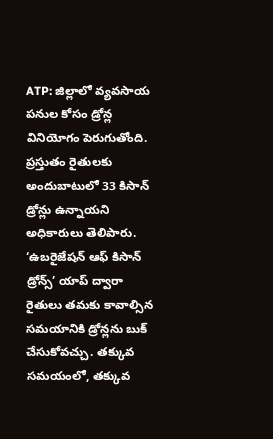ATP: జిల్లాలో వ్యవసాయ పనుల కోసం డ్రోన్ల వినియోగం పెరుగుతోంది. ప్రస్తుతం రైతులకు అందుబాటులో 33 కిసాన్ డ్రోన్లు ఉన్నాయని అధికారులు తెలిపారు. ‘ఉబరైజేషన్ ఆఫ్ కిసాన్ డ్రోన్స్’ యాప్ ద్వారా రైతులు తమకు కావాల్సిన సమయానికి డ్రోన్లను బుక్ చేసుకోవచ్చు. తక్కువ సమయంలో, తక్కువ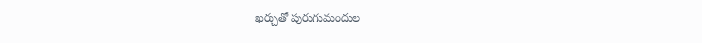ఖర్చుతో పురుగుమందుల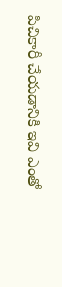పిచికారీ చేయడానికి ఇవి ఎంతో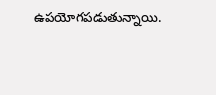ఉపయోగపడుతున్నాయి.